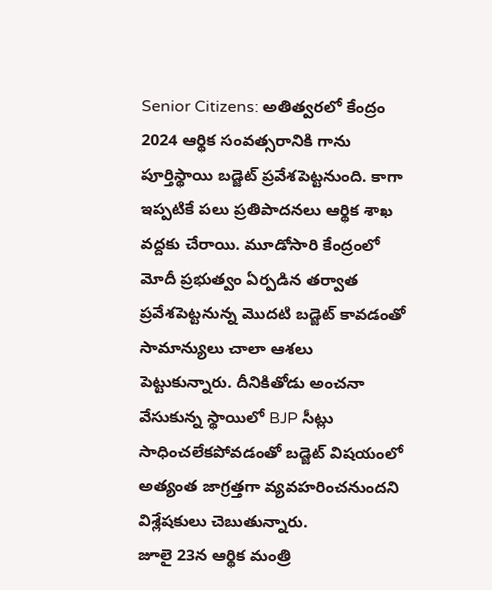Senior Citizens: అతిత్వరలో కేంద్రం 2024 ఆర్థిక సంవత్సరానికి గాను పూర్తిస్థాయి బడ్జెట్ ప్రవేశపెట్టనుంది. కాగా ఇప్పటికే పలు ప్రతిపాదనలు ఆర్థిక శాఖ వద్దకు చేరాయి. మూడోసారి కేంద్రంలో మోదీ ప్రభుత్వం ఏర్పడిన తర్వాత ప్రవేశపెట్టనున్న మొదటి బడ్జెట్ కావడంతో సామాన్యులు చాలా ఆశలు పెట్టుకున్నారు. దీనికితోడు అంచనా వేసుకున్న స్థాయిలో BJP సీట్లు సాధించలేకపోవడంతో బడ్జెట్ విషయంలో అత్యంత జాగ్రత్తగా వ్యవహరించనుందని విశ్లేషకులు చెబుతున్నారు.
జూలై 23న ఆర్థిక మంత్రి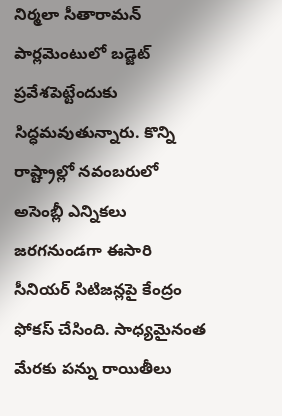నిర్మలా సీతారామన్ పార్లమెంటులో బడ్జెట్ ప్రవేశపెట్టేందుకు సిద్ధమవుతున్నారు. కొన్ని రాష్ట్రాల్లో నవంబరులో అసెంబ్లీ ఎన్నికలు జరగనుండగా ఈసారి సీనియర్ సిటిజన్లపై కేంద్రం ఫోకస్ చేసింది. సాధ్యమైనంత మేరకు పన్ను రాయితీలు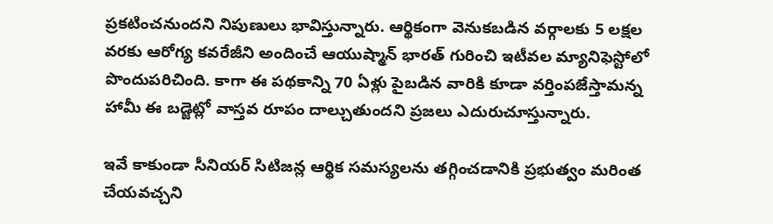ప్రకటించనుందని నిపుణులు భావిస్తున్నారు. ఆర్థికంగా వెనుకబడిన వర్గాలకు 5 లక్షల వరకు ఆరోగ్య కవరేజీని అందించే ఆయుష్మాన్ భారత్ గురించి ఇటీవల మ్యానిఫెస్టోలో పొందుపరిచింది. కాగా ఈ పథకాన్ని 70 ఏళ్లు పైబడిన వారికి కూడా వర్తింపజేస్తామన్న హామీ ఈ బడ్జెట్లో వాస్తవ రూపం దాల్చుతుందని ప్రజలు ఎదురుచూస్తున్నారు.

ఇవే కాకుండా సీనియర్ సిటిజన్ల ఆర్థిక సమస్యలను తగ్గించడానికి ప్రభుత్వం మరింత చేయవచ్చని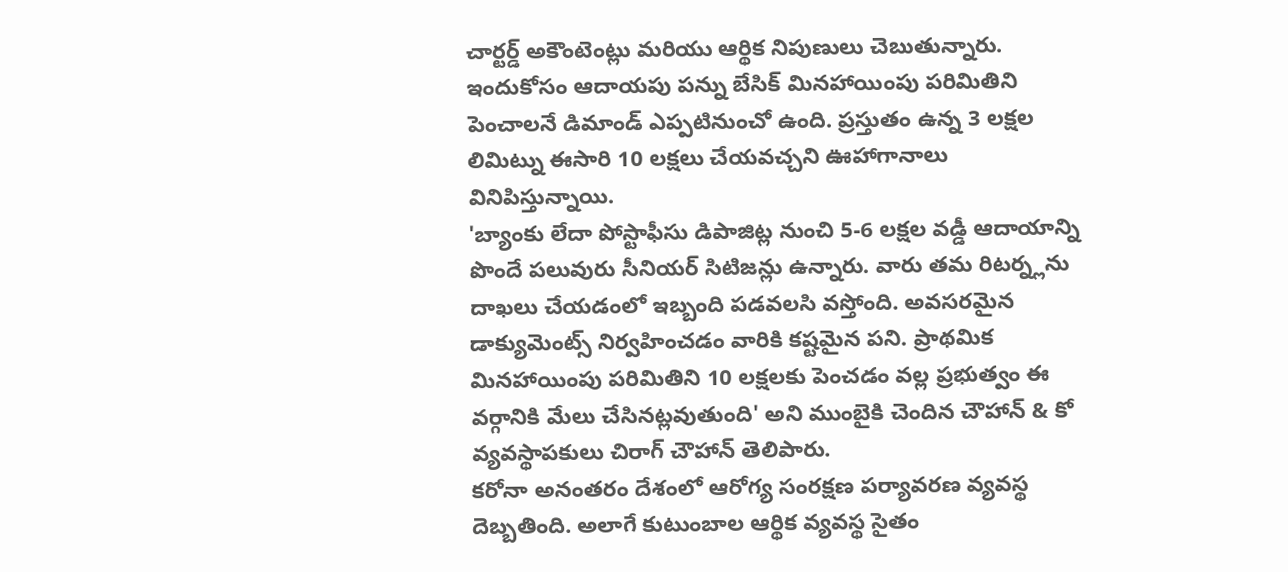చార్టర్డ్ అకౌంటెంట్లు మరియు ఆర్థిక నిపుణులు చెబుతున్నారు. ఇందుకోసం ఆదాయపు పన్ను బేసిక్ మినహాయింపు పరిమితిని పెంచాలనే డిమాండ్ ఎప్పటినుంచో ఉంది. ప్రస్తుతం ఉన్న 3 లక్షల లిమిట్ను ఈసారి 10 లక్షలు చేయవచ్చని ఊహాగానాలు వినిపిస్తున్నాయి.
'బ్యాంకు లేదా పోస్టాఫీసు డిపాజిట్ల నుంచి 5-6 లక్షల వడ్డీ ఆదాయాన్ని పొందే పలువురు సీనియర్ సిటిజన్లు ఉన్నారు. వారు తమ రిటర్న్లను దాఖలు చేయడంలో ఇబ్బంది పడవలసి వస్తోంది. అవసరమైన డాక్యుమెంట్స్ నిర్వహించడం వారికి కష్టమైన పని. ప్రాథమిక మినహాయింపు పరిమితిని 10 లక్షలకు పెంచడం వల్ల ప్రభుత్వం ఈ వర్గానికి మేలు చేసినట్లవుతుంది' అని ముంబైకి చెందిన చౌహాన్ & కో వ్యవస్థాపకులు చిరాగ్ చౌహాన్ తెలిపారు.
కరోనా అనంతరం దేశంలో ఆరోగ్య సంరక్షణ పర్యావరణ వ్యవస్థ దెబ్బతింది. అలాగే కుటుంబాల ఆర్థిక వ్యవస్థ సైతం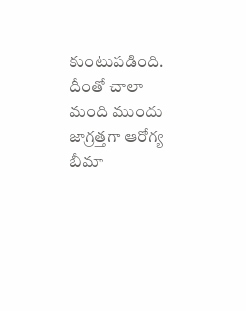కుంటుపడింది. దీంతో చాలా మంది ముందు జాగ్రత్తగా ఆరోగ్య బీమా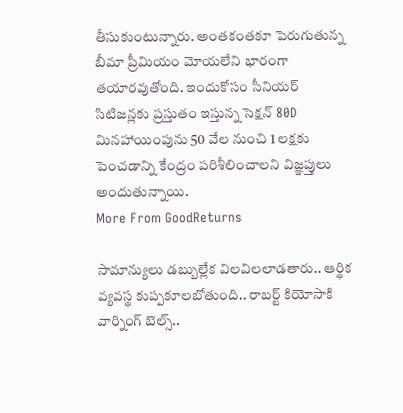తీసుకుంటున్నారు. అంతకంతకూ పెరుగుతున్న బీమా ప్రీమియం మోయలేని భారంగా తయారవుతోంది. ఇందుకోసం సీనియర్ సిటిజన్లకు ప్రస్తుతం ఇస్తున్న సెక్షన్ 80D మినహాయింపును 50 వేల నుంచి 1 లక్షకు పెంచడాన్ని కేంద్రం పరిశీలించాలని విజ్ఞప్తులు అందుతున్నాయి.
More From GoodReturns

సామాన్యులు డబ్బుల్లేక విలవిలలాడతారు.. ఆర్థిక వ్యవస్థ కుప్పకూలబోతుంది.. రాబర్ట్ కియోసాకి వార్నింగ్ బెల్స్..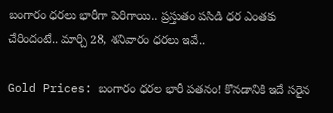బంగారం ధరలు భారీగా పెరిగాయి.. ప్రస్తుతం పసిడి ధర ఎంతకు చేరిందంటే.. మార్చి 28, శనివారం ధరలు ఇవే..

Gold Prices: బంగారం ధరల భారీ పతనం! కొనడానికి ఇదే సరైన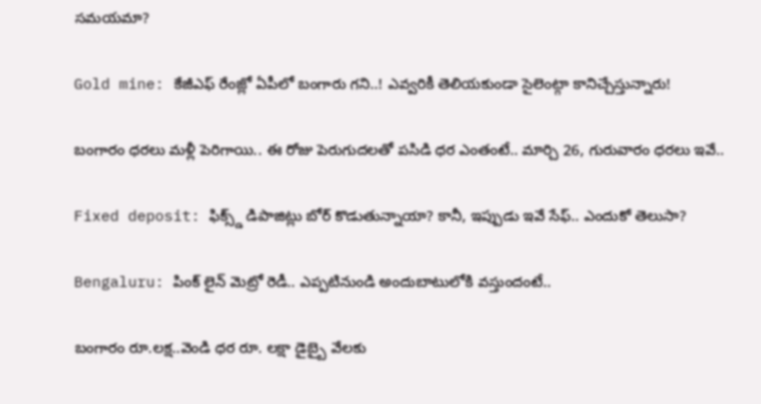సమయమా?

Gold mine: కేజీఎఫ్ రేంజ్లో ఏపీలో బంగారు గని..! ఎవ్వరికీ తెలియకుండా సైలెంట్గా కానిచ్చేస్తున్నారు!

బంగారం ధరలు మళ్లీ పెరిగాయి.. ఈ రోజు పెరుగుదలతో పసిడి ధర ఎంతంటే.. మార్చి 26, గురువారం ధరలు ఇవే..

Fixed deposit: ఫిక్స్డ్ డిపాజిట్లు బోర్ కొడుతున్నాయా? కానీ, ఇప్పుడు ఇవే సేఫ్.. ఎందుకో తెలుసా?

Bengaluru: పింక్ లైన్ మెట్రో రెడీ.. ఎప్పటినుండి అందుబాటులోకి వస్తుందంటే..

బంగారం రూ.లక్ష..వెండి ధర రూ. లక్షా డైబ్బై వేలకు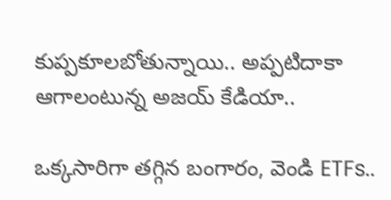కుప్పకూలబోతున్నాయి.. అప్పటిదాకా ఆగాలంటున్న అజయ్ కేడియా..

ఒక్కసారిగా తగ్గిన బంగారం, వెండి ETFs..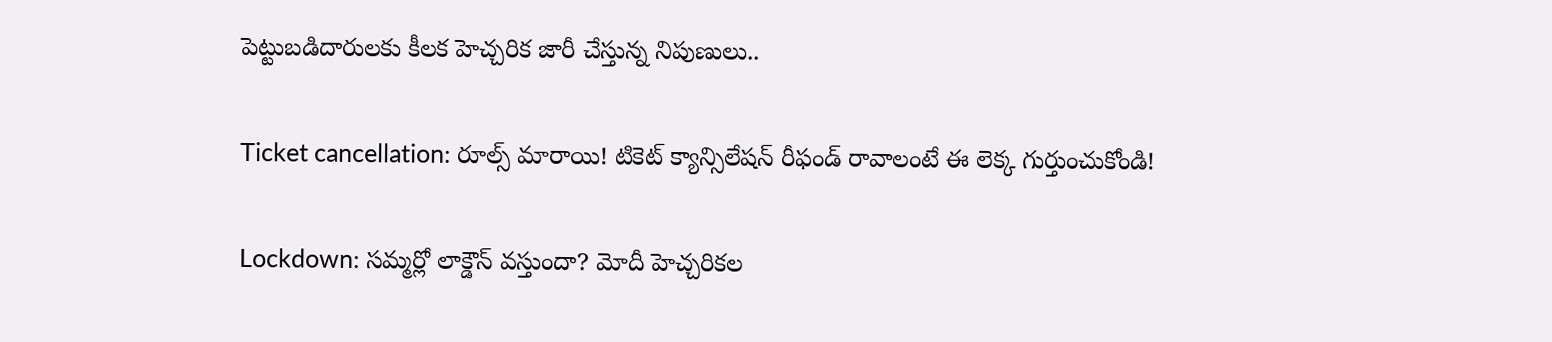పెట్టుబడిదారులకు కీలక హెచ్చరిక జారీ చేస్తున్న నిపుణులు..

Ticket cancellation: రూల్స్ మారాయి! టికెట్ క్యాన్సిలేషన్ రీఫండ్ రావాలంటే ఈ లెక్క గుర్తుంచుకోండి!

Lockdown: సమ్మర్లో లాక్డౌన్ వస్తుందా? మోదీ హెచ్చరికల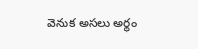వెనుక అసలు అర్థం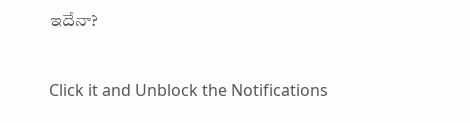ఇదేనా?



Click it and Unblock the Notifications